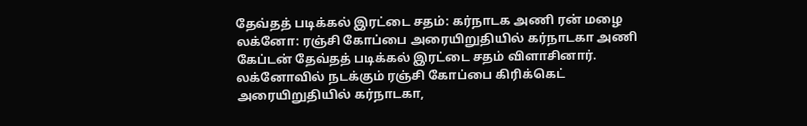தேவ்தத் படிக்கல் இரட்டை சதம்: கர்நாடக அணி ரன் மழை
லக்னோ: ரஞ்சி கோப்பை அரையிறுதியில் கர்நாடகா அணி கேப்டன் தேவ்தத் படிக்கல் இரட்டை சதம் விளாசினார்.
லக்னோவில் நடக்கும் ரஞ்சி கோப்பை கிரிக்கெட் அரையிறுதியில் கர்நாடகா,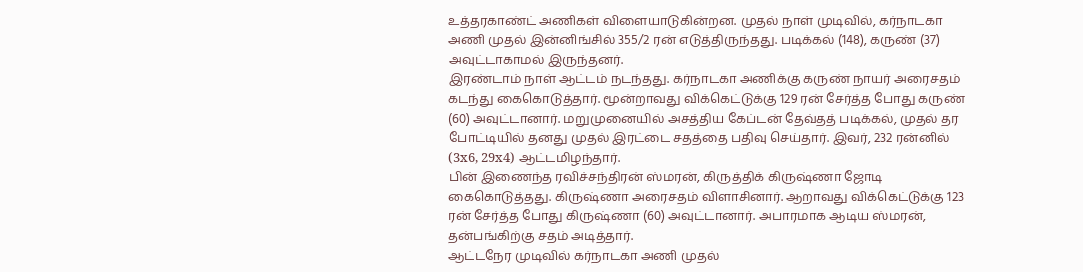உத்தரகாண்ட் அணிகள் விளையாடுகின்றன. முதல் நாள் முடிவில், கர்நாடகா அணி முதல் இன்னிங்சில் 355/2 ரன் எடுத்திருந்தது. படிக்கல் (148), கருண் (37) அவுட்டாகாமல் இருந்தனர்.
இரண்டாம் நாள் ஆட்டம் நடந்தது. கர்நாடகா அணிக்கு கருண் நாயர் அரைசதம் கடந்து கைகொடுத்தார். மூன்றாவது விக்கெட்டுக்கு 129 ரன் சேர்த்த போது கருண் (60) அவுட்டானார். மறுமுனையில் அசத்திய கேப்டன் தேவ்தத் படிக்கல், முதல் தர போட்டியில் தனது முதல் இரட்டை சதத்தை பதிவு செய்தார். இவர், 232 ரன்னில் (3x6, 29x4) ஆட்டமிழந்தார்.
பின் இணைந்த ரவிச்சந்திரன் ஸ்மரன், கிருத்திக் கிருஷ்ணா ஜோடி கைகொடுத்தது. கிருஷ்ணா அரைசதம் விளாசினார். ஆறாவது விக்கெட்டுக்கு 123 ரன் சேர்த்த போது கிருஷ்ணா (60) அவுட்டானார். அபாரமாக ஆடிய ஸ்மரன், தன்பங்கிற்கு சதம் அடித்தார்.
ஆட்டநேர முடிவில் கர்நாடகா அணி முதல்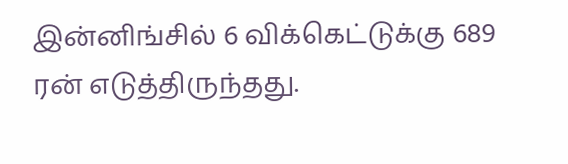இன்னிங்சில் 6 விக்கெட்டுக்கு 689 ரன் எடுத்திருந்தது.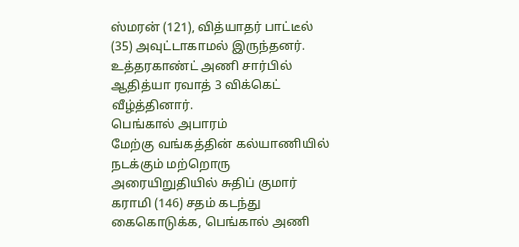ஸ்மரன் (121), வித்யாதர் பாட்டீல் (35) அவுட்டாகாமல் இருந்தனர். உத்தரகாண்ட் அணி சார்பில் ஆதித்யா ரவாத் 3 விக்கெட் வீழ்த்தினார்.
பெங்கால் அபாரம்
மேற்கு வங்கத்தின் கல்யாணியில் நடக்கும் மற்றொரு அரையிறுதியில் சுதிப் குமார் கராமி (146) சதம் கடந்து கைகொடுக்க, பெங்கால் அணி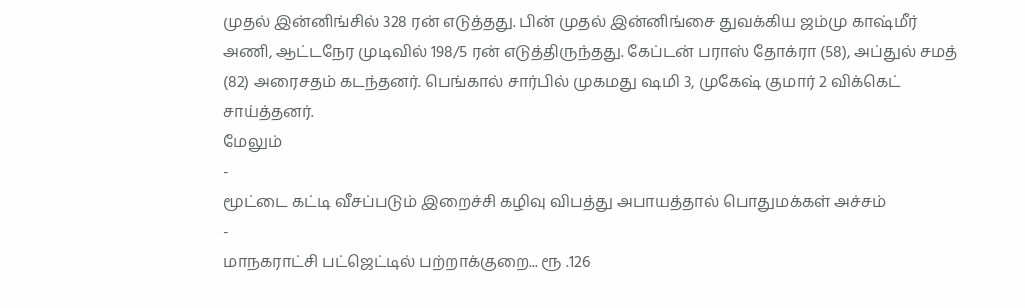முதல் இன்னிங்சில் 328 ரன் எடுத்தது. பின் முதல் இன்னிங்சை துவக்கிய ஜம்மு காஷ்மீர் அணி, ஆட்டநேர முடிவில் 198/5 ரன் எடுத்திருந்தது. கேப்டன் பராஸ் தோக்ரா (58), அப்துல் சமத் (82) அரைசதம் கடந்தனர். பெங்கால் சார்பில் முகமது ஷமி 3, முகேஷ் குமார் 2 விக்கெட் சாய்த்தனர்.
மேலும்
-
மூட்டை கட்டி வீசப்படும் இறைச்சி கழிவு விபத்து அபாயத்தால் பொதுமக்கள் அச்சம்
-
மாநகராட்சி பட்ஜெட்டில் பற்றாக்குறை... ரூ .126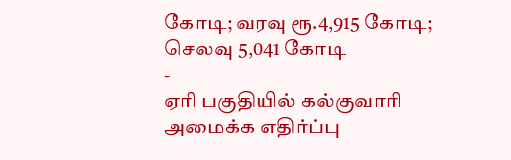கோடி; வரவு ரூ.4,915 கோடி; செலவு 5,041 கோடி
-
ஏரி பகுதியில் கல்குவாரி அமைக்க எதிர்ப்பு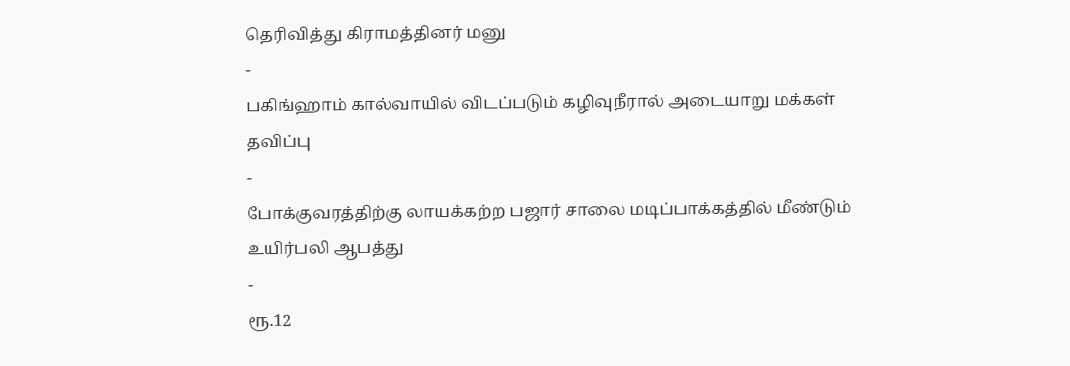தெரிவித்து கிராமத்தினர் மனு
-
பகிங்ஹாம் கால்வாயில் விடப்படும் கழிவுநீரால் அடையாறு மக்கள் தவிப்பு
-
போக்குவரத்திற்கு லாயக்கற்ற பஜார் சாலை மடிப்பாக்கத்தில் மீண்டும் உயிர்பலி ஆபத்து
-
ரூ.12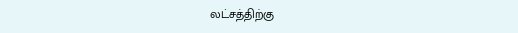லட்சத்திற்கு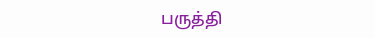பருத்தி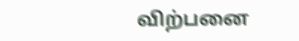விற்பனை